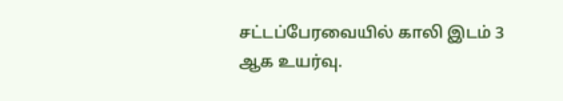சட்டப்பேரவையில் காலி இடம் 3 ஆக உயர்வு.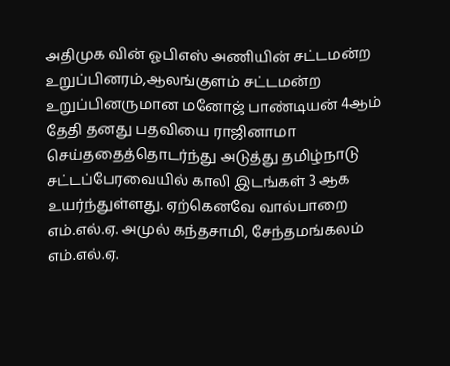அதிமுக வின் ஓபிஎஸ் அணியின் சட்டமன்ற உறுப்பினரம்,ஆலங்குளம் சட்டமன்ற உறுப்பினருமான மனோஜ் பாண்டியன் 4ஆம் தேதி தனது பதவியை ராஜினாமா செய்ததைத்தொடர்ந்து அடுத்து தமிழ்நாடு சட்டப்பேரவையில் காலி இடங்கள் 3 ஆக உயர்ந்துள்ளது. ஏற்கெனவே வால்பாறை எம்.எல்.ஏ. அமுல் கந்தசாமி, சேந்தமங்கலம் எம்.எல்.ஏ.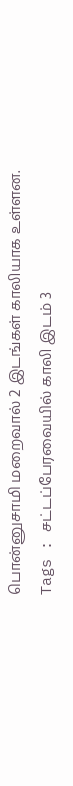பொன்னுசாமி மறைவால் 2 இடங்கள் காலியாக உள்ளன.
Tags : சட்டப்பேரவையில் காலி இடம் 3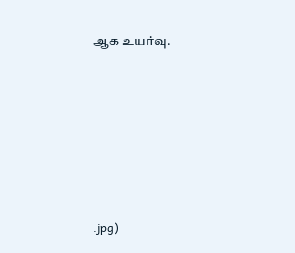ஆக உயர்வு.






.jpg)